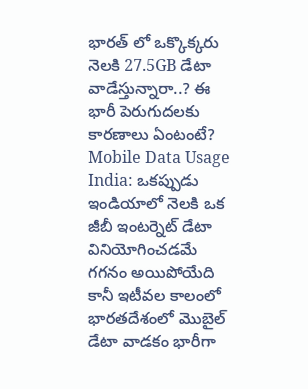భారత్ లో ఒక్కొక్కరు నెలకి 27.5GB డేటా వాడేస్తున్నారా..? ఈ భారీ పెరుగుదలకు కారణాలు ఏంటంటే?
Mobile Data Usage India: ఒకప్పుడు ఇండియాలో నెలకి ఒక జీబీ ఇంటర్నెట్ డేటా వినియోగించడమే గగనం అయిపోయేది కానీ ఇటీవల కాలంలో భారతదేశంలో మొబైల్ డేటా వాడకం భారీగా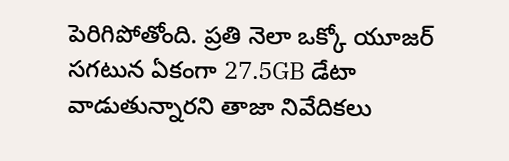పెరిగిపోతోంది. ప్రతి నెలా ఒక్కో యూజర్ సగటున ఏకంగా 27.5GB డేటా వాడుతున్నారని తాజా నివేదికలు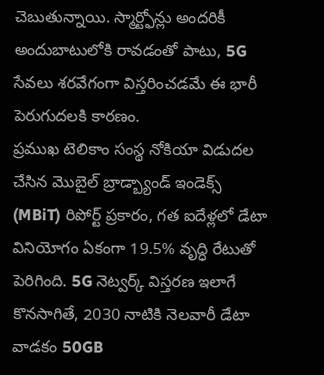చెబుతున్నాయి. స్మార్ట్ఫోన్లు అందరికీ అందుబాటులోకి రావడంతో పాటు, 5G సేవలు శరవేగంగా విస్తరించడమే ఈ భారీ పెరుగుదలకి కారణం.
ప్రముఖ టెలికాం సంస్థ నోకియా విడుదల చేసిన మొబైల్ బ్రాడ్బ్యాండ్ ఇండెక్స్ (MBiT) రిపోర్ట్ ప్రకారం, గత ఐదేళ్లలో డేటా వినియోగం ఏకంగా 19.5% వృద్ధి రేటుతో పెరిగింది. 5G నెట్వర్క్ విస్తరణ ఇలాగే కొనసాగితే, 2030 నాటికి నెలవారీ డేటా వాడకం 50GB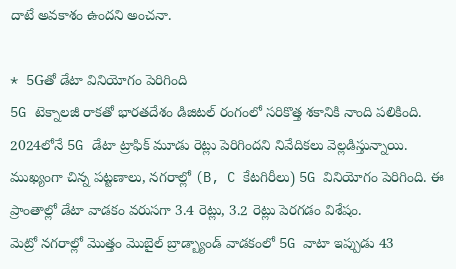దాటే అవకాశం ఉందని అంచనా.

* 5Gతో డేటా వినియోగం పెరిగింది
5G టెక్నాలజీ రాకతో భారతదేశం డిజిటల్ రంగంలో సరికొత్త శకానికి నాంది పలికింది. 2024లోనే 5G డేటా ట్రాఫిక్ మూడు రెట్లు పెరిగిందని నివేదికలు వెల్లడిస్తున్నాయి. ముఖ్యంగా చిన్న పట్టణాలు, నగరాల్లో (B, C కేటగిరీలు) 5G వినియోగం పెరిగింది. ఈ ప్రాంతాల్లో డేటా వాడకం వరుసగా 3.4 రెట్లు, 3.2 రెట్లు పెరగడం విశేషం.
మెట్రో నగరాల్లో మొత్తం మొబైల్ బ్రాడ్బ్యాండ్ వాడకంలో 5G వాటా ఇప్పుడు 43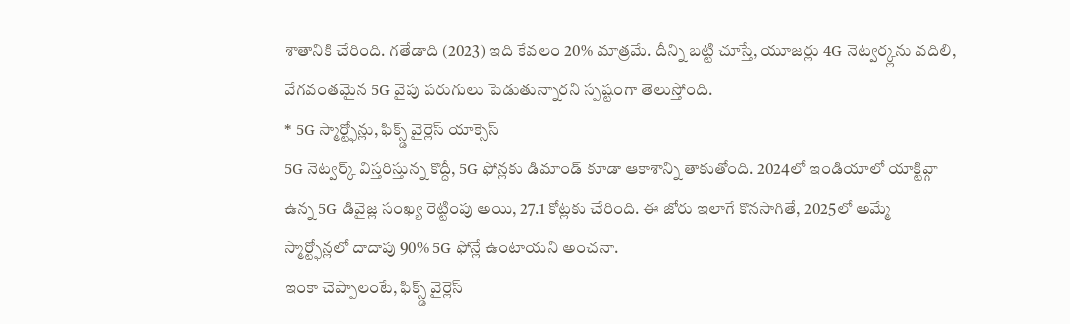శాతానికి చేరింది. గతేడాది (2023) ఇది కేవలం 20% మాత్రమే. దీన్ని బట్టి చూస్తే, యూజర్లు 4G నెట్వర్క్లను వదిలి, వేగవంతమైన 5G వైపు పరుగులు పెడుతున్నారని స్పష్టంగా తెలుస్తోంది.
* 5G స్మార్ట్ఫోన్లు, ఫిక్స్డ్ వైర్లెస్ యాక్సెస్
5G నెట్వర్క్ విస్తరిస్తున్న కొద్దీ, 5G ఫోన్లకు డిమాండ్ కూడా ఆకాశాన్ని తాకుతోంది. 2024లో ఇండియాలో యాక్టివ్గా ఉన్న 5G డివైజ్ల సంఖ్య రెట్టింపు అయి, 27.1 కోట్లకు చేరింది. ఈ జోరు ఇలాగే కొనసాగితే, 2025లో అమ్మే స్మార్ట్ఫోన్లలో దాదాపు 90% 5G ఫోన్లే ఉంటాయని అంచనా.
ఇంకా చెప్పాలంటే, ఫిక్స్డ్ వైర్లెస్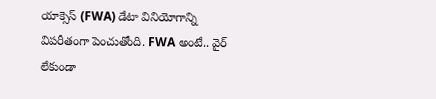యాక్సెస్ (FWA) డేటా వినియోగాన్ని విపరీతంగా పెంచుతోంది. FWA అంటే.. వైర్ లేకుండా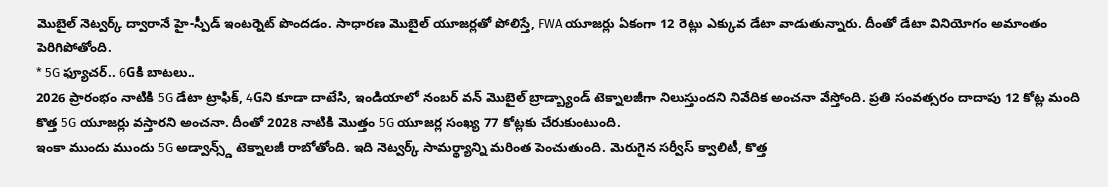మొబైల్ నెట్వర్క్ ద్వారానే హై-స్పీడ్ ఇంటర్నెట్ పొందడం. సాధారణ మొబైల్ యూజర్లతో పోలిస్తే, FWA యూజర్లు ఏకంగా 12 రెట్లు ఎక్కువ డేటా వాడుతున్నారు. దీంతో డేటా వినియోగం అమాంతం పెరిగిపోతోంది.
* 5G ఫ్యూచర్.. 6Gకి బాటలు..
2026 ప్రారంభం నాటికి 5G డేటా ట్రాఫిక్, 4Gని కూడా దాటేసి, ఇండియాలో నంబర్ వన్ మొబైల్ బ్రాడ్బ్యాండ్ టెక్నాలజీగా నిలుస్తుందని నివేదిక అంచనా వేస్తోంది. ప్రతి సంవత్సరం దాదాపు 12 కోట్ల మంది కొత్త 5G యూజర్లు వస్తారని అంచనా. దీంతో 2028 నాటికి మొత్తం 5G యూజర్ల సంఖ్య 77 కోట్లకు చేరుకుంటుంది.
ఇంకా ముందు ముందు 5G అడ్వాన్స్డ్ టెక్నాలజీ రాబోతోంది. ఇది నెట్వర్క్ సామర్థ్యాన్ని మరింత పెంచుతుంది. మెరుగైన సర్వీస్ క్వాలిటీ, కొత్త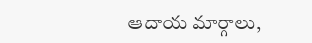ఆదాయ మార్గాలు,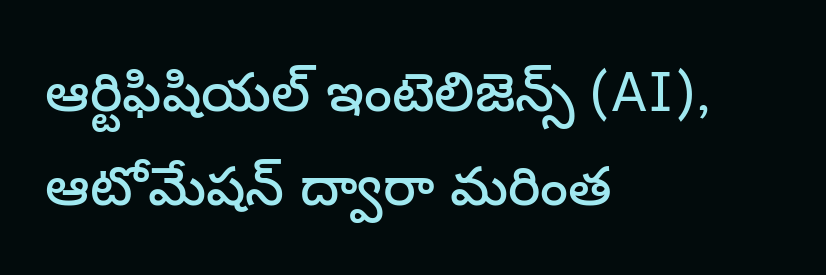ఆర్టిఫిషియల్ ఇంటెలిజెన్స్ (AI), ఆటోమేషన్ ద్వారా మరింత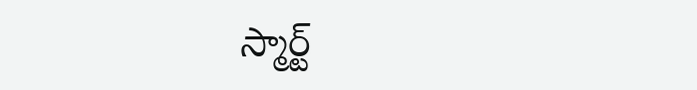స్మార్ట్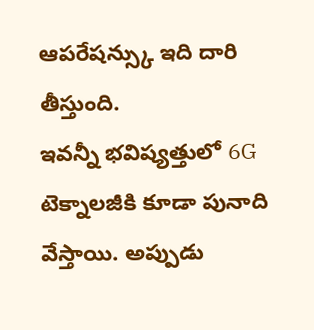ఆపరేషన్స్కు ఇది దారి తీస్తుంది.
ఇవన్నీ భవిష్యత్తులో 6G టెక్నాలజీకి కూడా పునాది వేస్తాయి. అప్పుడు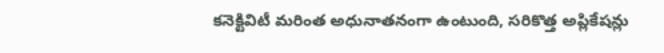కనెక్టివిటీ మరింత అధునాతనంగా ఉంటుంది, సరికొత్త అప్లికేషన్లు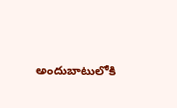అందుబాటులోకి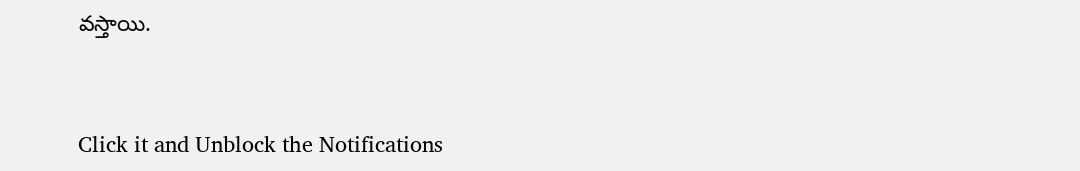వస్తాయి.


Click it and Unblock the Notifications